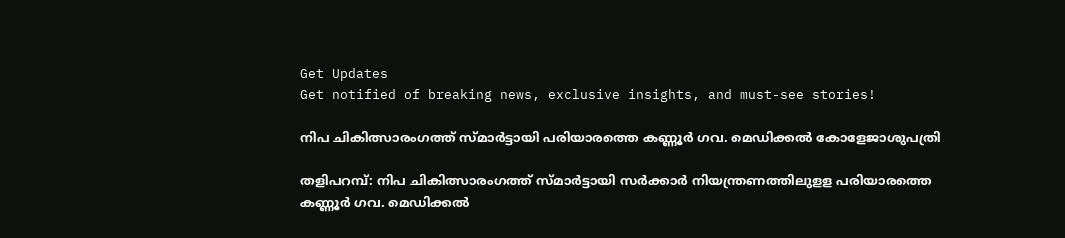Get Updates
Get notified of breaking news, exclusive insights, and must-see stories!

നിപ ചികിത്സാരംഗത്ത് സ്മാര്‍ട്ടായി പരിയാരത്തെ കണ്ണൂര്‍ ഗവ. മെഡിക്കല്‍ കോളേജാശുപത്രി

തളിപറമ്പ്: നിപ ചികിത്സാരംഗത്ത് സ്മാര്‍ട്ടായി സര്‍ക്കാര്‍ നിയന്ത്രണത്തിലുളള പരിയാരത്തെ കണ്ണൂര്‍ ഗവ. മെഡിക്കല്‍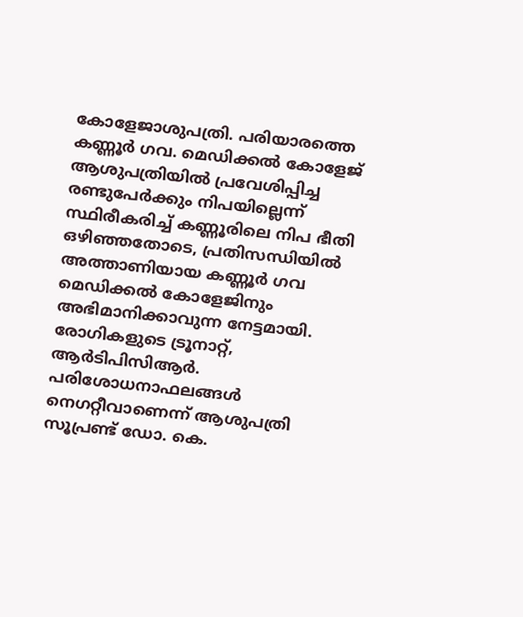കോളേജാശുപത്രി. പരിയാരത്തെ കണ്ണൂര്‍ ഗവ. മെഡിക്കല്‍ കോളേജ് ആശുപത്രിയില്‍ പ്രവേശിപ്പിച്ച രണ്ടുപേര്‍ക്കും നിപയില്ലെന്ന് സ്ഥിരീകരിച്ച് കണ്ണൂരിലെ നിപ ഭീതി ഒഴിഞ്ഞതോടെ, പ്രതിസന്ധിയില്‍ അത്താണിയായ കണ്ണൂര്‍ ഗവ മെഡിക്കല്‍ കോളേജിനും അഭിമാനിക്കാവുന്ന നേട്ടമായി. രോഗികളുടെ ട്രൂനാറ്റ്, ആര്‍ടിപിസിആര്‍. പരിശോധനാഫലങ്ങള്‍ നെഗറ്റീവാണെന്ന് ആശുപത്രി സൂപ്രണ്ട് ഡോ. കെ.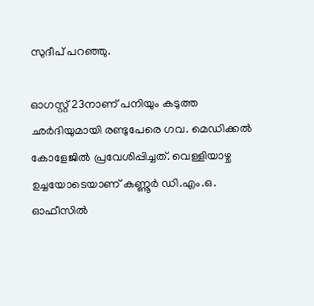സുദീപ് പറഞ്ഞു.

ഓഗസ്റ്റ് 23നാണ് പനിയും കടുത്ത ഛര്‍ദിയുമായി രണ്ടുപേരെ ഗവ. മെഡിക്കല്‍ കോളേജില്‍ പ്രവേശിപ്പിച്ചത്. വെള്ളിയാഴ്ച ഉച്ചയോടെയാണ് കണ്ണൂര്‍ ഡി.എം.ഒ. ഓഫീസില്‍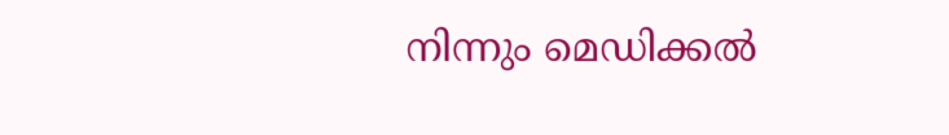നിന്നും മെഡിക്കല്‍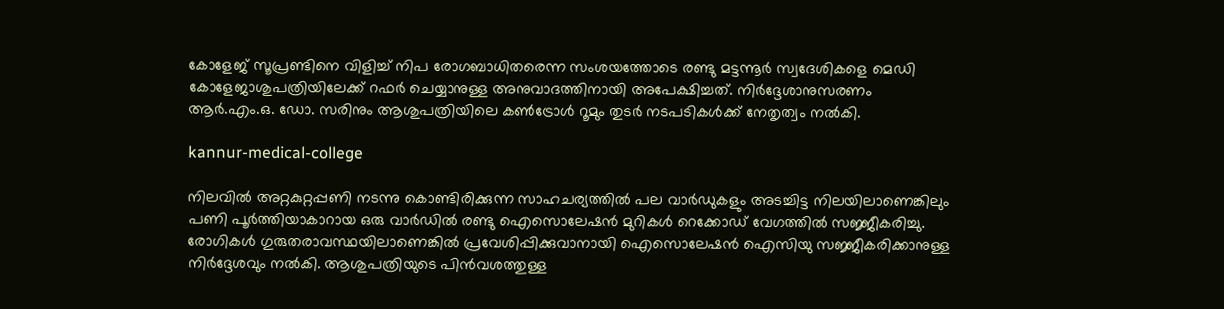കോളേജ് സൂപ്രണ്ടിനെ വിളിച്ച് നിപ രോഗബാധിതരെന്ന സംശയത്തോടെ രണ്ടു മട്ടന്നൂര്‍ സ്വദേശികളെ മെഡി കോളേജാശുപത്രിയിലേക്ക് റഫര്‍ ചെയ്യാനുള്ള അനുവാദത്തിനായി അപേക്ഷിച്ചത്. നിര്‍ദ്ദേശാനുസരണം ആര്‍.എം.ഒ. ഡോ. സരിനും ആശുപത്രിയിലെ കണ്‍ട്രോള്‍ റൂമും തുടര്‍ നടപടികള്‍ക്ക് നേതൃത്വം നല്‍കി.

kannur-medical-college

നിലവില്‍ അറ്റകുറ്റപ്പണി നടന്നു കൊണ്ടിരിക്കുന്ന സാഹചര്യത്തില്‍ പല വാര്‍ഡുകളും അടച്ചിട്ട നിലയിലാണെങ്കിലും പണി പൂര്‍ത്തിയാകാറായ ഒരു വാര്‍ഡില്‍ രണ്ടു ഐസൊലേഷന്‍ മുറികള്‍ റെക്കോഡ് വേഗത്തില്‍ സജ്ജീകരിച്ചു. രോഗികള്‍ ഗുരുതരാവസ്ഥയിലാണെങ്കില്‍ പ്രവേശിപ്പിക്കുവാനായി ഐസൊലേഷന്‍ ഐസിയു സജ്ജീകരിക്കാനുള്ള നിര്‍ദ്ദേശവും നല്‍കി. ആശുപത്രിയുടെ പിന്‍വശത്തുള്ള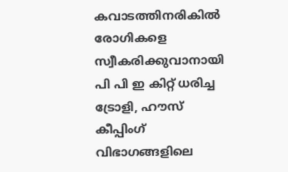കവാടത്തിനരികില്‍ രോഗികളെ സ്വീകരിക്കുവാനായി പി പി ഇ കിറ്റ് ധരിച്ച ട്രോളി, ഹൗസ് കീപ്പിംഗ് വിഭാഗങ്ങളിലെ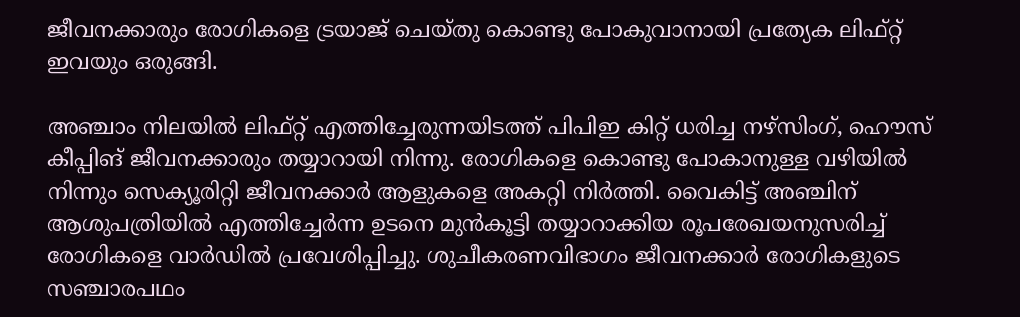ജീവനക്കാരും രോഗികളെ ട്രയാജ് ചെയ്തു കൊണ്ടു പോകുവാനായി പ്രത്യേക ലിഫ്റ്റ് ഇവയും ഒരുങ്ങി.

അഞ്ചാം നിലയില്‍ ലിഫ്റ്റ് എത്തിച്ചേരുന്നയിടത്ത് പിപിഇ കിറ്റ് ധരിച്ച നഴ്സിംഗ്, ഹൌസ് കീപ്പിങ് ജീവനക്കാരും തയ്യാറായി നിന്നു. രോഗികളെ കൊണ്ടു പോകാനുള്ള വഴിയില്‍ നിന്നും സെക്യൂരിറ്റി ജീവനക്കാര്‍ ആളുകളെ അകറ്റി നിര്‍ത്തി. വൈകിട്ട് അഞ്ചിന് ആശുപത്രിയില്‍ എത്തിച്ചേര്‍ന്ന ഉടനെ മുന്‍കൂട്ടി തയ്യാറാക്കിയ രൂപരേഖയനുസരിച്ച് രോഗികളെ വാര്‍ഡില്‍ പ്രവേശിപ്പിച്ചു. ശുചീകരണവിഭാഗം ജീവനക്കാര്‍ രോഗികളുടെ സഞ്ചാരപഥം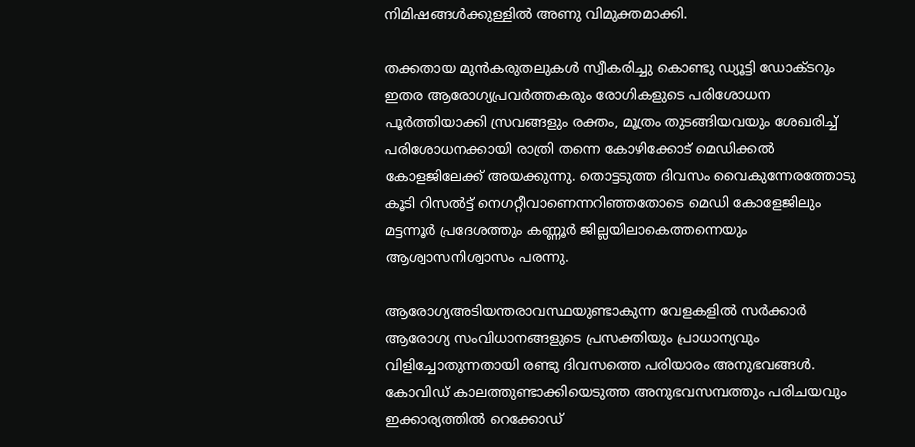നിമിഷങ്ങള്‍ക്കുള്ളില്‍ അണു വിമുക്തമാക്കി.

തക്കതായ മുന്‍കരുതലുകള്‍ സ്വീകരിച്ചു കൊണ്ടു ഡ്യൂട്ടി ഡോക്ടറും ഇതര ആരോഗ്യപ്രവര്‍ത്തകരും രോഗികളുടെ പരിശോധന പൂര്‍ത്തിയാക്കി സ്രവങ്ങളും രക്തം, മൂത്രം തുടങ്ങിയവയും ശേഖരിച്ച് പരിശോധനക്കായി രാത്രി തന്നെ കോഴിക്കോട് മെഡിക്കല്‍ കോളജിലേക്ക് അയക്കുന്നു. തൊട്ടടുത്ത ദിവസം വൈകുന്നേരത്തോടു കൂടി റിസല്‍ട്ട് നെഗറ്റീവാണെന്നറിഞ്ഞതോടെ മെഡി കോളേജിലും മട്ടന്നൂര്‍ പ്രദേശത്തും കണ്ണൂര്‍ ജില്ലയിലാകെത്തന്നെയും ആശ്വാസനിശ്വാസം പരന്നു.

ആരോഗ്യഅടിയന്തരാവസ്ഥയുണ്ടാകുന്ന വേളകളില്‍ സര്‍ക്കാര്‍ ആരോഗ്യ സംവിധാനങ്ങളുടെ പ്രസക്തിയും പ്രാധാന്യവും വിളിച്ചോതുന്നതായി രണ്ടു ദിവസത്തെ പരിയാരം അനുഭവങ്ങള്‍. കോവിഡ് കാലത്തുണ്ടാക്കിയെടുത്ത അനുഭവസമ്പത്തും പരിചയവും ഇക്കാര്യത്തില്‍ റെക്കോഡ്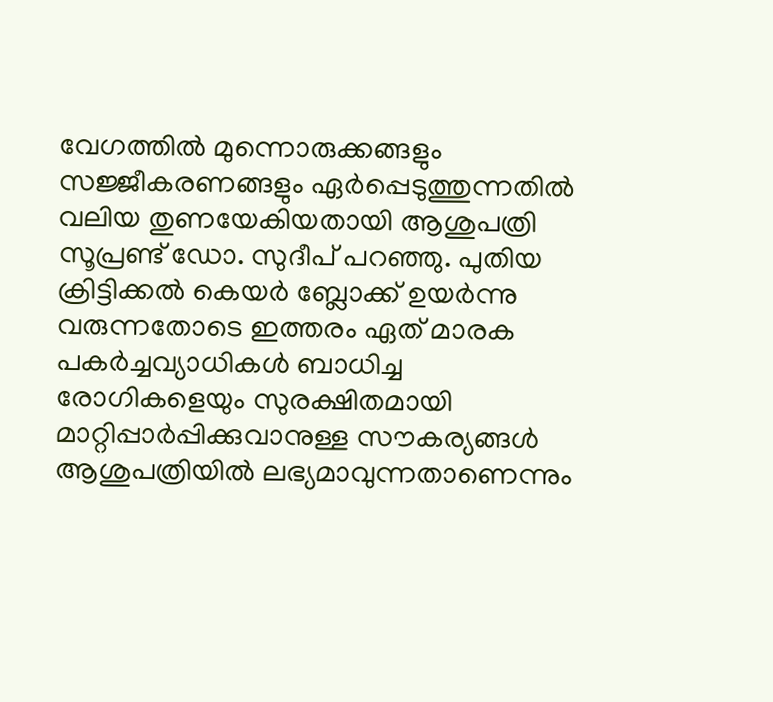വേഗത്തില്‍ മുന്നൊരുക്കങ്ങളും സജ്ജീകരണങ്ങളും ഏര്‍പ്പെടുത്തുന്നതില്‍ വലിയ തുണയേകിയതായി ആശുപത്രി സൂപ്രണ്ട് ഡോ. സുദീപ് പറഞ്ഞു. പുതിയ ക്രിട്ടിക്കല്‍ കെയര്‍ ബ്ലോക്ക് ഉയര്‍ന്നു വരുന്നതോടെ ഇത്തരം ഏത് മാരക പകര്‍ച്ചവ്യാധികള്‍ ബാധിച്ച രോഗികളെയും സുരക്ഷിതമായി മാറ്റിപ്പാര്‍പ്പിക്കുവാനുള്ള സൗകര്യങ്ങള്‍ ആശുപത്രിയില്‍ ലഭ്യമാവുന്നതാണെന്നും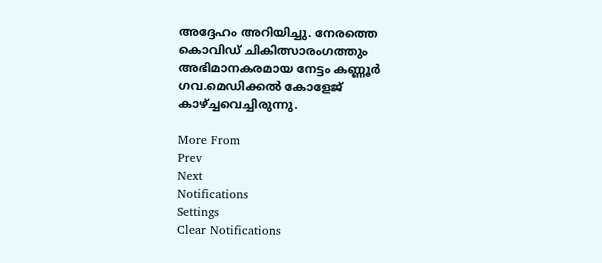അദ്ദേഹം അറിയിച്ചു. നേരത്തെ കൊവിഡ് ചികിത്സാരംഗത്തും അഭിമാനകരമായ നേട്ടം കണ്ണൂര്‍ ഗവ.മെഡിക്കല്‍ കോളേജ് കാഴ്ച്ചവെച്ചിരുന്നു.

More From
Prev
Next
Notifications
Settings
Clear Notifications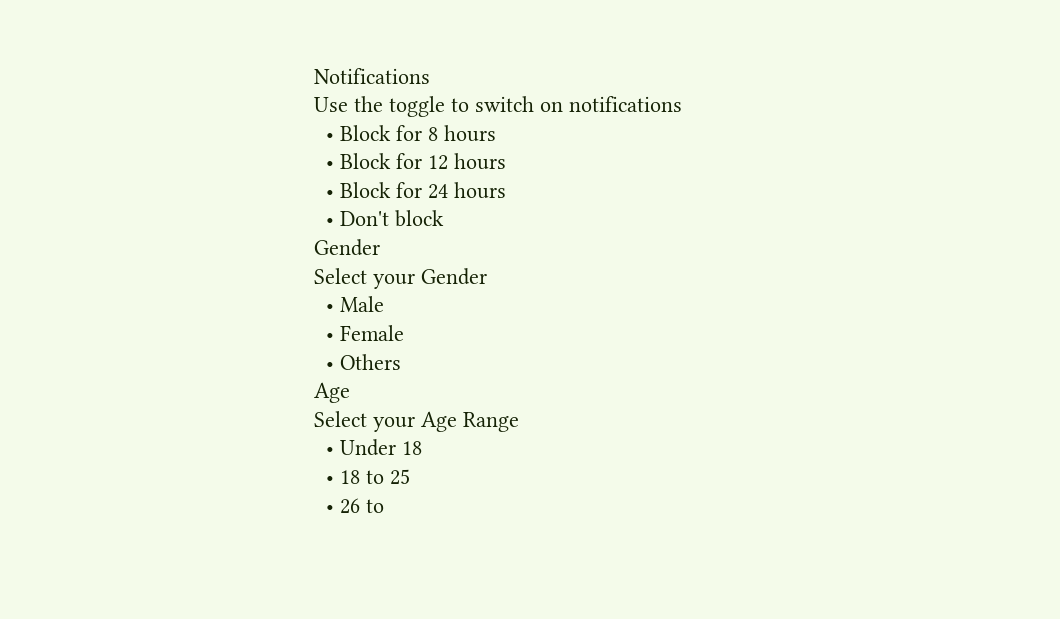Notifications
Use the toggle to switch on notifications
  • Block for 8 hours
  • Block for 12 hours
  • Block for 24 hours
  • Don't block
Gender
Select your Gender
  • Male
  • Female
  • Others
Age
Select your Age Range
  • Under 18
  • 18 to 25
  • 26 to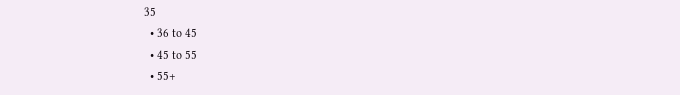35
  • 36 to 45
  • 45 to 55
  • 55+